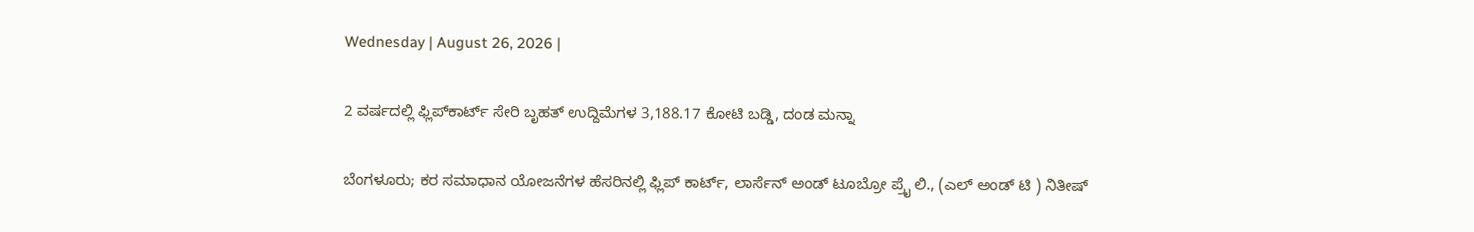Wednesday | August 26, 2026 |

2 ವರ್ಷದಲ್ಲಿ ಫ್ಲಿಪ್‌ಕಾರ್ಟ್‌ ಸೇರಿ ಬೃಹತ್‌ ಉದ್ದಿಮೆಗಳ 3,188.17 ಕೋಟಿ ಬಡ್ಡಿ, ದಂಡ ಮನ್ನಾ

ಬೆಂಗಳೂರು; ಕರ ಸಮಾಧಾನ ಯೋಜನೆಗಳ ಹೆಸರಿನಲ್ಲಿ ಫ್ಲಿಪ್‌ ಕಾರ್ಟ್‌, ಲಾರ್ಸೆನ್‌ ಅಂಡ್‌ ಟೂಬ್ರೋ ಪ್ರೈ ಲಿ., (ಎಲ್‌ ಅಂಡ್‌ ಟಿ ) ನಿತೀಷ್‌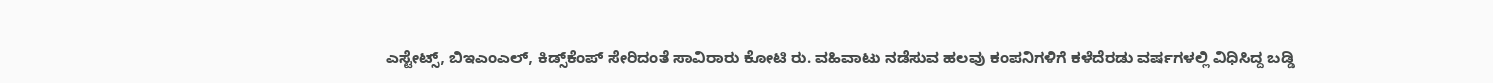ಎಸ್ಟೇಟ್ಸ್‌, ಬಿಇಎಂಎಲ್‌, ಕಿಡ್ಸ್‌ಕೆಂಪ್‌ ಸೇರಿದಂತೆ ಸಾವಿರಾರು ಕೋಟಿ ರು. ವಹಿವಾಟು ನಡೆಸುವ ಹಲವು ಕಂಪನಿಗಳಿಗೆ ಕಳೆದೆರಡು ವರ್ಷಗಳಲ್ಲಿ ವಿಧಿಸಿದ್ದ ಬಡ್ಡಿ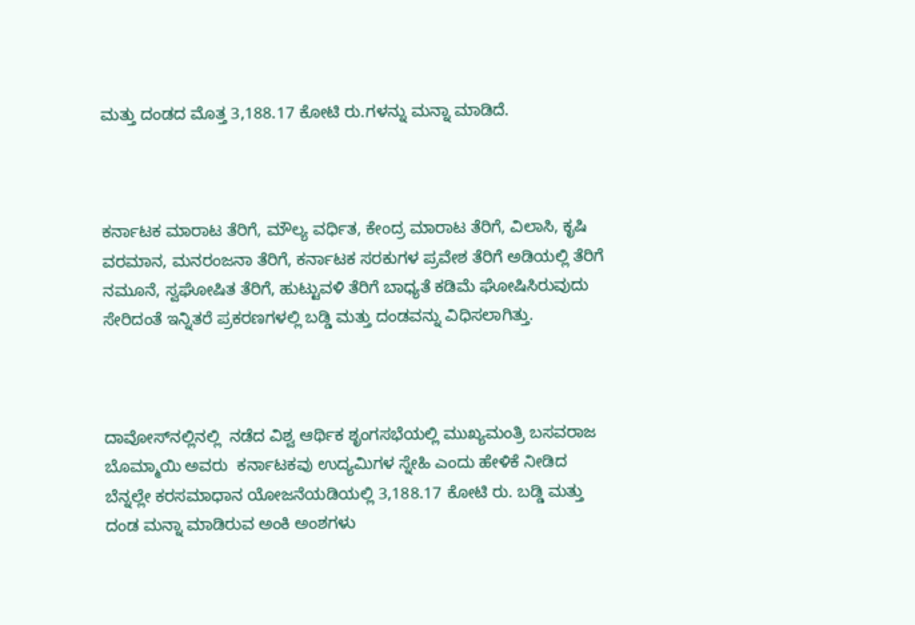ಮತ್ತು ದಂಡದ ಮೊತ್ತ 3,188.17 ಕೋಟಿ ರು.ಗಳನ್ನು ಮನ್ನಾ ಮಾಡಿದೆ.



ಕರ್ನಾಟಕ ಮಾರಾಟ ತೆರಿಗೆ, ಮೌಲ್ಯ ವರ್ಧಿತ, ಕೇಂದ್ರ ಮಾರಾಟ ತೆರಿಗೆ, ವಿಲಾಸಿ, ಕೃಷಿ ವರಮಾನ, ಮನರಂಜನಾ ತೆರಿಗೆ, ಕರ್ನಾಟಕ ಸರಕುಗಳ ಪ್ರವೇಶ ತೆರಿಗೆ ಅಡಿಯಲ್ಲಿ ತೆರಿಗೆ ನಮೂನೆ, ಸ್ವಘೋಷಿತ ತೆರಿಗೆ, ಹುಟ್ಟುವಳಿ ತೆರಿಗೆ ಬಾಧ್ಯತೆ ಕಡಿಮೆ ಘೋಷಿಸಿರುವುದು ಸೇರಿದಂತೆ ಇನ್ನಿತರೆ ಪ್ರಕರಣಗಳಲ್ಲಿ ಬಡ್ಡಿ ಮತ್ತು ದಂಡವನ್ನು ವಿಧಿಸಲಾಗಿತ್ತು.



ದಾವೋಸ್‌ನಲ್ಲಿನಲ್ಲಿ  ನಡೆದ ವಿಶ್ವ ಆರ್ಥಿಕ ಶೃಂಗಸಭೆಯಲ್ಲಿ ಮುಖ್ಯಮಂತ್ರಿ ಬಸವರಾಜ ಬೊಮ್ಮಾಯಿ ಅವರು  ಕರ್ನಾಟಕವು ಉದ್ಯಮಿಗಳ ಸ್ನೇಹಿ ಎಂದು ಹೇಳಿಕೆ ನೀಡಿದ ಬೆನ್ನಲ್ಲೇ ಕರಸಮಾಧಾನ ಯೋಜನೆಯಡಿಯಲ್ಲಿ 3,188.17 ಕೋಟಿ ರು. ಬಡ್ಡಿ ಮತ್ತು ದಂಡ ಮನ್ನಾ ಮಾಡಿರುವ ಅಂಕಿ ಅಂಶಗಳು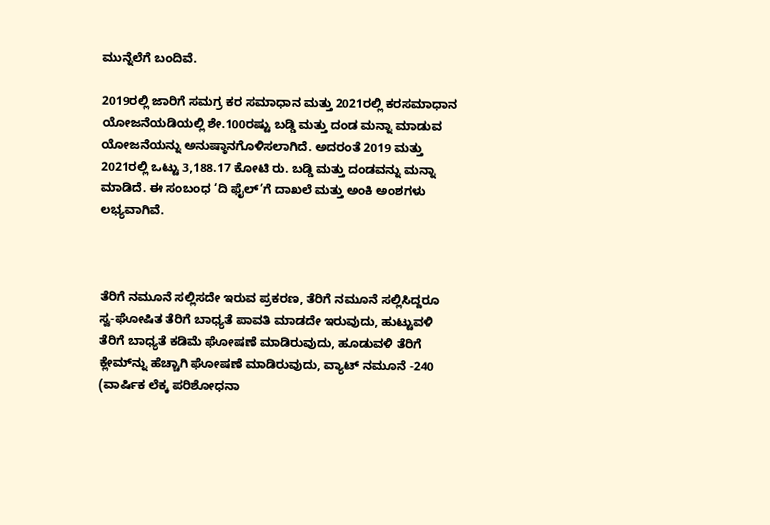ಮುನ್ನೆಲೆಗೆ ಬಂದಿವೆ.

2019ರಲ್ಲಿ ಜಾರಿಗೆ ಸಮಗ್ರ ಕರ ಸಮಾಧಾನ ಮತ್ತು 2021ರಲ್ಲಿ ಕರಸಮಾಧಾನ ಯೋಜನೆಯಡಿಯಲ್ಲಿ ಶೇ.100ರಷ್ಟು ಬಡ್ಡಿ ಮತ್ತು ದಂಡ ಮನ್ನಾ ಮಾಡುವ ಯೋಜನೆಯನ್ನು ಅನುಷ್ಠಾನಗೊಳಿಸಲಾಗಿದೆ. ಅದರಂತೆ 2019 ಮತ್ತು 2021ರಲ್ಲಿ ಒಟ್ಟು 3,188.17 ಕೋಟಿ ರು. ಬಡ್ಡಿ ಮತ್ತು ದಂಡವನ್ನು ಮನ್ನಾ ಮಾಡಿದೆ. ಈ ಸಂಬಂಧ ‘ದಿ ಫೈಲ್‌’ಗೆ ದಾಖಲೆ ಮತ್ತು ಅಂಕಿ ಅಂಶಗಳು ಲಭ್ಯವಾಗಿವೆ.



ತೆರಿಗೆ ನಮೂನೆ ಸಲ್ಲಿಸದೇ ಇರುವ ಪ್ರಕರಣ, ತೆರಿಗೆ ನಮೂನೆ ಸಲ್ಲಿಸಿದ್ದರೂ ಸ್ವ-ಘೋಷಿತ ತೆರಿಗೆ ಬಾಧ್ಯತೆ ಪಾವತಿ ಮಾಡದೇ ಇರುವುದು, ಹುಟ್ಟುವಳಿ ತೆರಿಗೆ ಬಾಧ್ಯತೆ ಕಡಿಮೆ ಘೋಷಣೆ ಮಾಡಿರುವುದು, ಹೂಡುವಳಿ ತೆರಿಗೆ ಕ್ಲೇಮ್‌ನ್ನು ಹೆಚ್ಚಾಗಿ ಘೋಷಣೆ ಮಾಡಿರುವುದು, ವ್ಯಾಟ್‌ ನಮೂನೆ -240 (ವಾರ್ಷಿಕ ಲೆಕ್ಕ ಪರಿಶೋಧನಾ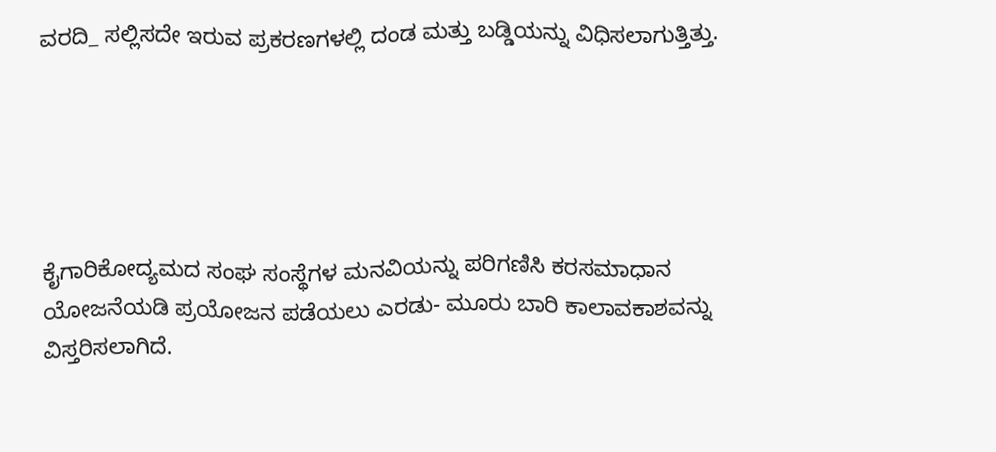ವರದಿ_ ಸಲ್ಲಿಸದೇ ಇರುವ ಪ್ರಕರಣಗಳಲ್ಲಿ ದಂಡ ಮತ್ತು ಬಡ್ಡಿಯನ್ನು ವಿಧಿಸಲಾಗುತ್ತಿತ್ತು.





ಕೈಗಾರಿಕೋದ್ಯಮದ ಸಂಘ ಸಂಸ್ಥೆಗಳ ಮನವಿಯನ್ನು ಪರಿಗಣಿಸಿ ಕರಸಮಾಧಾನ ಯೋಜನೆಯಡಿ ಪ್ರಯೋಜನ ಪಡೆಯಲು ಎರಡು- ಮೂರು ಬಾರಿ ಕಾಲಾವಕಾಶವನ್ನು ವಿಸ್ತರಿಸಲಾಗಿದೆ.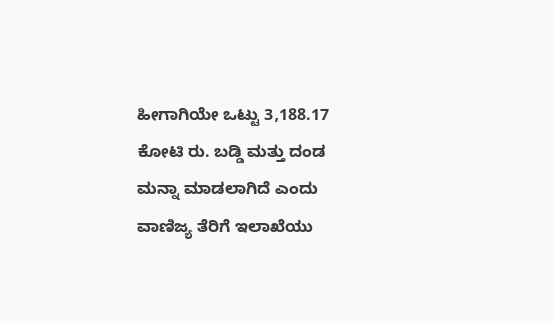ಹೀಗಾಗಿಯೇ ಒಟ್ಟು 3,188.17 ಕೋಟಿ ರು. ಬಡ್ಡಿ ಮತ್ತು ದಂಡ ಮನ್ನಾ ಮಾಡಲಾಗಿದೆ ಎಂದು ವಾಣಿಜ್ಯ ತೆರಿಗೆ ಇಲಾಖೆಯು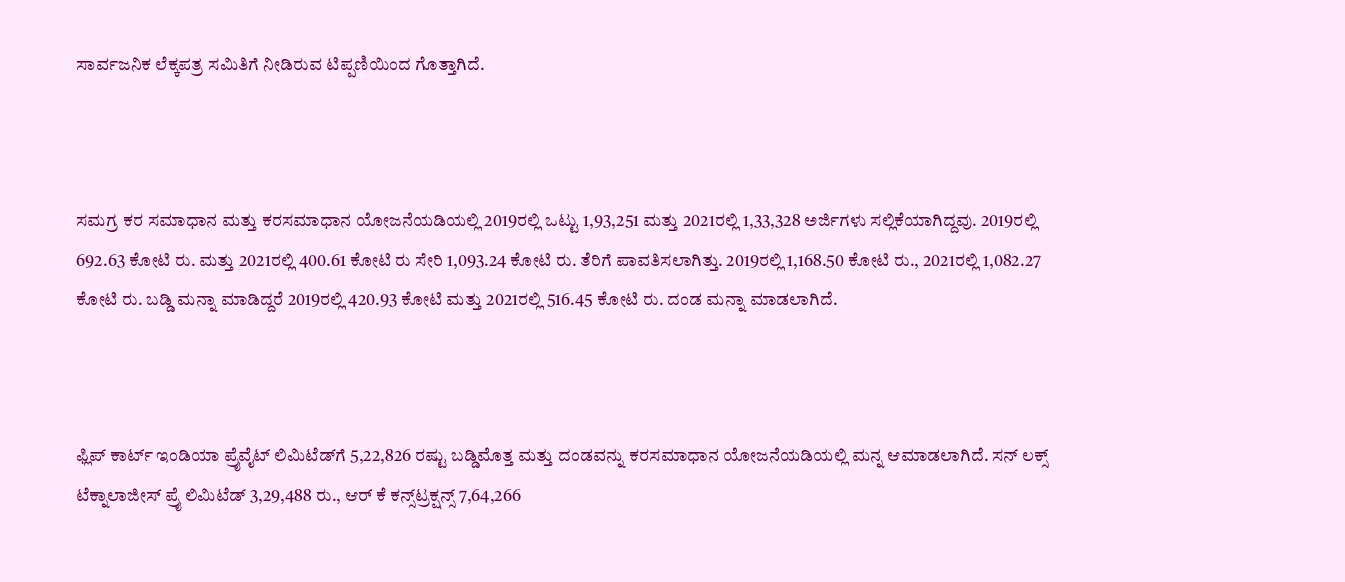ಸಾರ್ವಜನಿಕ ಲೆಕ್ಕಪತ್ರ ಸಮಿತಿಗೆ ನೀಡಿರುವ ಟಿಪ್ಪಣಿಯಿಂದ ಗೊತ್ತಾಗಿದೆ.



ಸಮಗ್ರ ಕರ ಸಮಾಧಾನ ಮತ್ತು ಕರಸಮಾಧಾನ ಯೋಜನೆಯಡಿಯಲ್ಲಿ 2019ರಲ್ಲಿ ಒಟ್ಟು 1,93,251 ಮತ್ತು 2021ರಲ್ಲಿ 1,33,328 ಅರ್ಜಿಗಳು ಸಲ್ಲಿಕೆಯಾಗಿದ್ದವು. 2019ರಲ್ಲಿ 692.63 ಕೋಟಿ ರು. ಮತ್ತು 2021ರಲ್ಲಿ 400.61 ಕೋಟಿ ರು ಸೇರಿ 1,093.24 ಕೋಟಿ ರು. ತೆರಿಗೆ ಪಾವತಿಸಲಾಗಿತ್ತು. 2019ರಲ್ಲಿ 1,168.50 ಕೋಟಿ ರು., 2021ರಲ್ಲಿ 1,082.27 ಕೋಟಿ ರು. ಬಡ್ಡಿ ಮನ್ನಾ ಮಾಡಿದ್ದರೆ 2019ರಲ್ಲಿ 420.93 ಕೋಟಿ ಮತ್ತು 2021ರಲ್ಲಿ 516.45 ಕೋಟಿ ರು. ದಂಡ ಮನ್ನಾ ಮಾಡಲಾಗಿದೆ.



ಫ್ಲಿಪ್‌ ಕಾರ್ಟ್ ಇಂಡಿಯಾ ಪ್ರೈವೈಟ್‌ ಲಿಮಿಟೆಡ್‌ಗೆ 5,22,826 ರಷ್ಟು ಬಡ್ಡಿಮೊತ್ತ ಮತ್ತು ದಂಡವನ್ನು ಕರಸಮಾಧಾನ ಯೋಜನೆಯಡಿಯಲ್ಲಿ ಮನ್ನ ಆಮಾಡಲಾಗಿದೆ. ಸನ್‌ ಲಕ್ಸ್‌ ಟೆಕ್ನಾಲಾಜೀಸ್‌ ಪ್ರೈ ಲಿಮಿಟೆಡ್‌ 3,29,488 ರು., ಆರ್‌ ಕೆ ಕನ್ಸ್‌ಟ್ರಕ್ಷನ್ಸ್‌ 7,64,266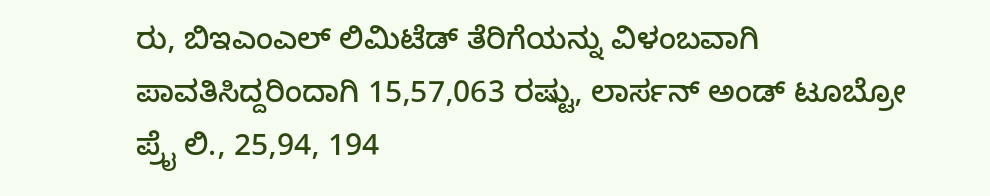ರು, ಬಿಇಎಂಎಲ್‌ ಲಿಮಿಟೆಡ್‌ ತೆರಿಗೆಯನ್ನು ವಿಳಂಬವಾಗಿ ಪಾವತಿಸಿದ್ದರಿಂದಾಗಿ 15,57,063 ರಷ್ಟು, ಲಾರ್ಸನ್‌ ಅಂಡ್‌ ಟೂಬ್ರೋ ಪ್ರೈ ಲಿ., 25,94, 194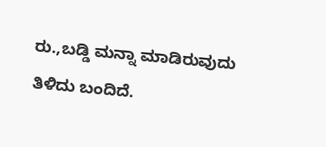ರು.,ಬಡ್ಡಿ ಮನ್ನಾ ಮಾಡಿರುವುದು ತಿಳಿದು ಬಂದಿದೆ.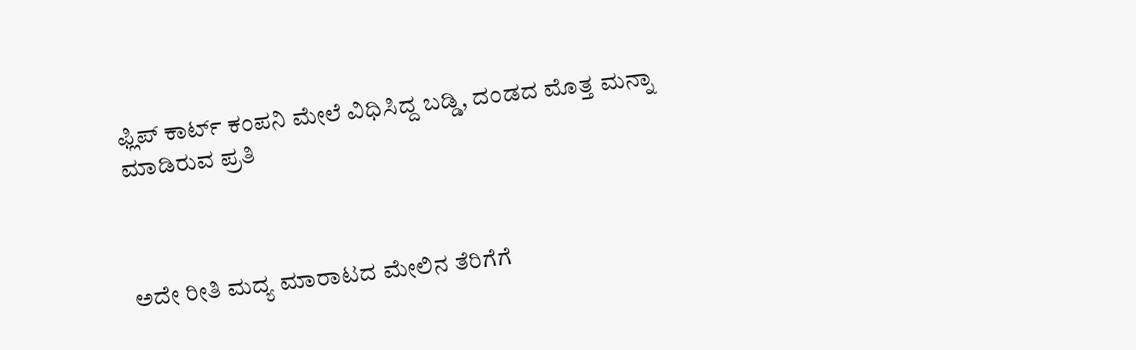ಫ್ಲಿಪ್‌ ಕಾರ್ಟ್‌ ಕಂಪನಿ ಮೇಲೆ ವಿಧಿಸಿದ್ದ ಬಡ್ಡಿ, ದಂಡದ ಮೊತ್ತ ಮನ್ನಾ ಮಾಡಿರುವ ಪ್ರತಿ



ಅದೇ ರೀತಿ ಮದ್ಯ ಮಾರಾಟದ ಮೇಲಿನ ತೆರಿಗೆಗೆ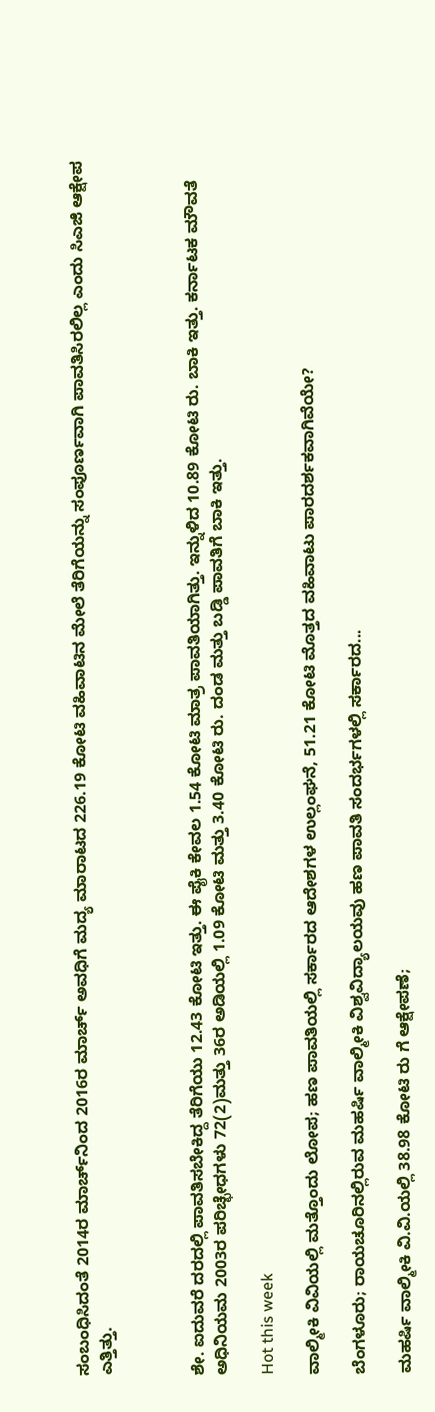ಸಂಬಂಧಿಸಿದಂತೆ 2014ರ ಮಾರ್ಚ್‌ನಿಂದ 2016ರ ಮಾರ್ಚ್‌ ಅವಧಿಗೆ ಮದ್ಯ ಮಾರಾಟದ 226.19 ಕೋಟಿ ವಹಿವಾಟಿನ ಮೇಲೆ ತೆರಿಗೆಯನ್ನು ಸಂಪೂರ್ಣವಾಗಿ ಪಾವತಿಸಿರಲಿಲ್ಲ ಎಂದು ಸಿಎಜಿ ಆಕ್ಷೇಪ ಎತ್ತಿತ್ತು.



ಶೇ. ಐದುವರೆ ದರದಲ್ಲಿ ಪಾವತಿಸಬೇಕಿದ್ದ ತೆರಿಗೆಯು 12.43 ಕೋಟಿ ಇತ್ತು. ಈ ಪೈಕಿ ಕೇವಲ 1.54 ಕೋಟಿ ಮಾತ್ರ ಪಾವತಿಯಾಗಿತ್ತು. ಇನ್ನುಳಿದ 10.89 ಕೋಟಿ ರು. ಬಾಕಿ ಇತ್ತು. ಕರ್ನಾಟಕ ಮೌವತೆ ಅಧಿನಿಯಮ 2003ರ ಪರಿಚ್ಛೇಧಗಳು 72(2)ಮತ್ತು 36ರ ಅಡಿಯಲ್ಲಿ 1.09 ಕೋಟಿ ಮತ್ತು 3.40 ಕೋಟಿ ರು. ದಂಡ ಮತ್ತು ಬಡ್ಡಿ ಪಾವತಿಗೆ ಬಾಕಿ ಇತ್ತು.

Hot this week

ವಾಲ್ಮೀಕಿ ವಿವಿಯಲ್ಲಿ ಮತ್ತೊಂದು ಲೋಪ; ಹಣ ಪಾವತಿಯಲ್ಲಿ ಸರ್ಕಾರದ ಆದೇಶಗಳ ಉಲ್ಲಂಘನೆ, 51.21 ಕೋಟಿ ಮೊತ್ತದ ವಹಿವಾಟು ಪಾರದರ್ಶಕವಾಗಿವೆಯೇ?

ಬೆಂಗಳೂರು; ರಾಯಚೂರಿನಲ್ಲಿರುವ ಮಹರ್ಷಿ ವಾಲ್ಮೀಕಿ ವಿಶ್ವವಿದ್ಯಾಲಯವು ಹಣ ಪಾವತಿ ಸಂದರ್ಭಗಳಲ್ಲಿ ಸರ್ಕಾರದ...

ಮಹರ್ಷಿ ವಾಲ್ಮೀಕಿ ವಿ.ವಿ.ಯಲ್ಲಿ 38.98 ಕೋಟಿ ರು ಗೆ ಆಕ್ಷೇಪಣೆ;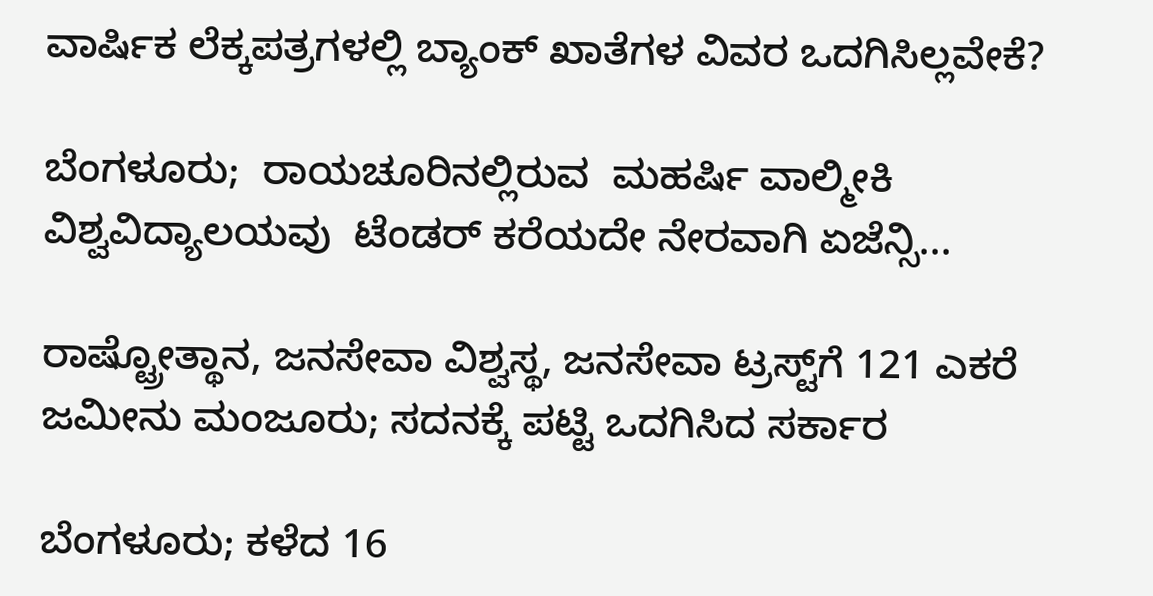ವಾರ್ಷಿಕ ಲೆಕ್ಕಪತ್ರಗಳಲ್ಲಿ ಬ್ಯಾಂಕ್‌ ಖಾತೆಗಳ ವಿವರ ಒದಗಿಸಿಲ್ಲವೇಕೆ?

ಬೆಂಗಳೂರು;  ರಾಯಚೂರಿನಲ್ಲಿರುವ  ಮಹರ್ಷಿ ವಾಲ್ಮೀಕಿ ವಿಶ್ವವಿದ್ಯಾಲಯವು  ಟೆಂಡರ್ ಕರೆಯದೇ ನೇರವಾಗಿ ಏಜೆನ್ಸಿ...

ರಾಷ್ಟ್ರೋತ್ಥಾನ, ಜನಸೇವಾ ವಿಶ್ವಸ್ಥ, ಜನಸೇವಾ ಟ್ರಸ್ಟ್‌ಗೆ 121 ಎಕರೆ ಜಮೀನು ಮಂಜೂರು; ಸದನಕ್ಕೆ ಪಟ್ಟಿ ಒದಗಿಸಿದ ಸರ್ಕಾರ

ಬೆಂಗಳೂರು; ಕಳೆದ 16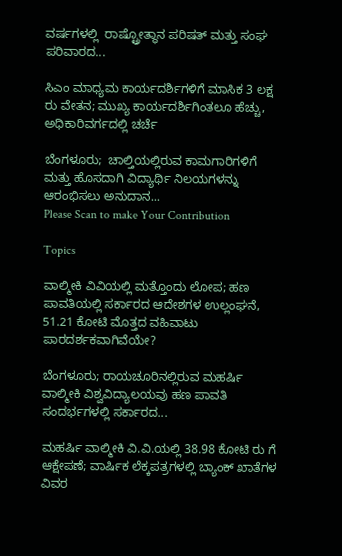ವರ್ಷಗಳಲ್ಲಿ  ರಾಷ್ಟ್ರೋತ್ಥಾನ ಪರಿಷತ್‌ ಮತ್ತು ಸಂಘ ಪರಿವಾರದ...

ಸಿಎಂ ಮಾಧ್ಯಮ ಕಾರ್ಯದರ್ಶಿಗಳಿಗೆ ಮಾಸಿಕ 3 ಲಕ್ಷ ರು ವೇತನ; ಮುಖ್ಯ ಕಾರ್ಯದರ್ಶಿಗಿಂತಲೂ ಹೆಚ್ಚು, ಅಧಿಕಾರಿವರ್ಗದಲ್ಲಿ ಚರ್ಚೆ

ಬೆಂಗಳೂರು;  ಚಾಲ್ತಿಯಲ್ಲಿರುವ ಕಾಮಗಾರಿಗಳಿಗೆ ಮತ್ತು ಹೊಸದಾಗಿ ವಿದ್ಯಾರ್ಥಿ ನಿಲಯಗಳನ್ನು ಆರಂಭಿಸಲು ಅನುದಾನ...
Please Scan to make Your Contribution

Topics

ವಾಲ್ಮೀಕಿ ವಿವಿಯಲ್ಲಿ ಮತ್ತೊಂದು ಲೋಪ; ಹಣ ಪಾವತಿಯಲ್ಲಿ ಸರ್ಕಾರದ ಆದೇಶಗಳ ಉಲ್ಲಂಘನೆ, 51.21 ಕೋಟಿ ಮೊತ್ತದ ವಹಿವಾಟು ಪಾರದರ್ಶಕವಾಗಿವೆಯೇ?

ಬೆಂಗಳೂರು; ರಾಯಚೂರಿನಲ್ಲಿರುವ ಮಹರ್ಷಿ ವಾಲ್ಮೀಕಿ ವಿಶ್ವವಿದ್ಯಾಲಯವು ಹಣ ಪಾವತಿ ಸಂದರ್ಭಗಳಲ್ಲಿ ಸರ್ಕಾರದ...

ಮಹರ್ಷಿ ವಾಲ್ಮೀಕಿ ವಿ.ವಿ.ಯಲ್ಲಿ 38.98 ಕೋಟಿ ರು ಗೆ ಆಕ್ಷೇಪಣೆ; ವಾರ್ಷಿಕ ಲೆಕ್ಕಪತ್ರಗಳಲ್ಲಿ ಬ್ಯಾಂಕ್‌ ಖಾತೆಗಳ ವಿವರ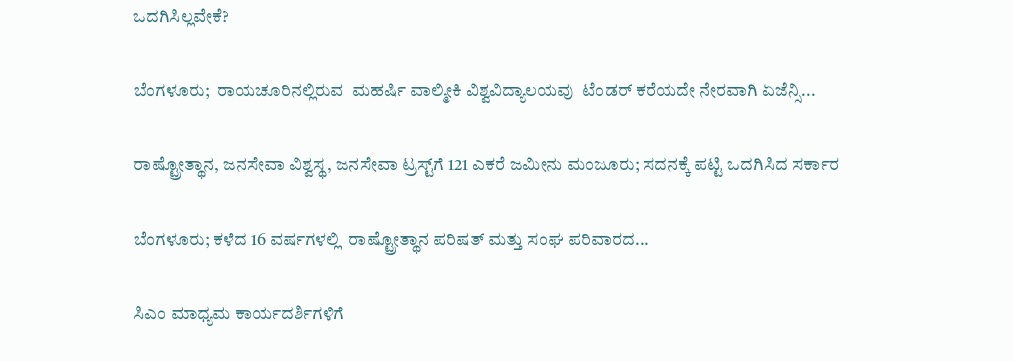ಒದಗಿಸಿಲ್ಲವೇಕೆ?

ಬೆಂಗಳೂರು;  ರಾಯಚೂರಿನಲ್ಲಿರುವ  ಮಹರ್ಷಿ ವಾಲ್ಮೀಕಿ ವಿಶ್ವವಿದ್ಯಾಲಯವು  ಟೆಂಡರ್ ಕರೆಯದೇ ನೇರವಾಗಿ ಏಜೆನ್ಸಿ...

ರಾಷ್ಟ್ರೋತ್ಥಾನ, ಜನಸೇವಾ ವಿಶ್ವಸ್ಥ, ಜನಸೇವಾ ಟ್ರಸ್ಟ್‌ಗೆ 121 ಎಕರೆ ಜಮೀನು ಮಂಜೂರು; ಸದನಕ್ಕೆ ಪಟ್ಟಿ ಒದಗಿಸಿದ ಸರ್ಕಾರ

ಬೆಂಗಳೂರು; ಕಳೆದ 16 ವರ್ಷಗಳಲ್ಲಿ  ರಾಷ್ಟ್ರೋತ್ಥಾನ ಪರಿಷತ್‌ ಮತ್ತು ಸಂಘ ಪರಿವಾರದ...

ಸಿಎಂ ಮಾಧ್ಯಮ ಕಾರ್ಯದರ್ಶಿಗಳಿಗೆ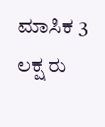ಮಾಸಿಕ 3 ಲಕ್ಷ ರು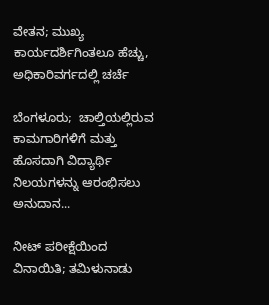ವೇತನ; ಮುಖ್ಯ ಕಾರ್ಯದರ್ಶಿಗಿಂತಲೂ ಹೆಚ್ಚು, ಅಧಿಕಾರಿವರ್ಗದಲ್ಲಿ ಚರ್ಚೆ

ಬೆಂಗಳೂರು;  ಚಾಲ್ತಿಯಲ್ಲಿರುವ ಕಾಮಗಾರಿಗಳಿಗೆ ಮತ್ತು ಹೊಸದಾಗಿ ವಿದ್ಯಾರ್ಥಿ ನಿಲಯಗಳನ್ನು ಆರಂಭಿಸಲು ಅನುದಾನ...

ನೀಟ್‌ ಪರೀಕ್ಷೆಯಿಂದ ವಿನಾಯಿತಿ; ತಮಿಳುನಾಡು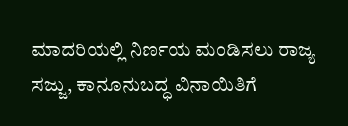ಮಾದರಿಯಲ್ಲಿ ನಿರ್ಣಯ ಮಂಡಿಸಲು ರಾಜ್ಯ ಸಜ್ಜು, ಕಾನೂನುಬದ್ಧ ವಿನಾಯಿತಿಗೆ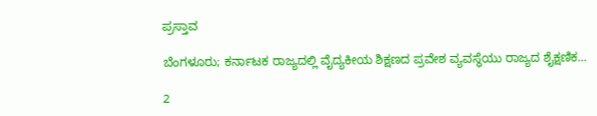ಪ್ರಸ್ತಾವ

ಬೆಂಗಳೂರು; ಕರ್ನಾಟಕ ರಾಜ್ಯದಲ್ಲಿ ವೈದ್ಯಕೀಯ ಶಿಕ್ಷಣದ ಪ್ರವೇಶ ವ್ಯವಸ್ಥೆಯು ರಾಜ್ಯದ ಶೈಕ್ಷಣಿಕ...

2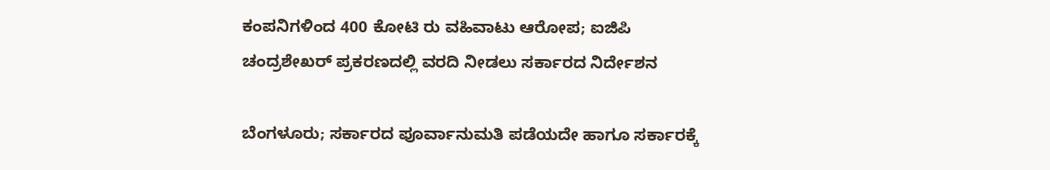ಕಂಪನಿಗಳಿಂದ 400 ಕೋಟಿ ರು ವಹಿವಾಟು ಆರೋಪ; ಐಜಿಪಿ ಚಂದ್ರಶೇಖರ್ ಪ್ರಕರಣದಲ್ಲಿ ವರದಿ ನೀಡಲು ಸರ್ಕಾರದ ನಿರ್ದೇಶನ

ಬೆಂಗಳೂರು; ಸರ್ಕಾರದ ಪೂರ್ವಾನುಮತಿ ಪಡೆಯದೇ ಹಾಗೂ ಸರ್ಕಾರಕ್ಕೆ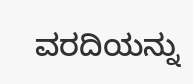ವರದಿಯನ್ನು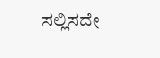ಸಲ್ಲಿಸದೇ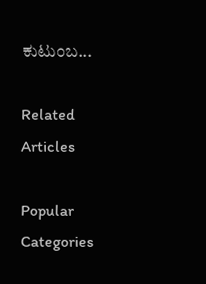ಕುಟುಂಬ...

Related Articles

Popular Categories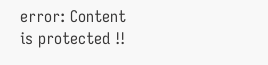error: Content is protected !!